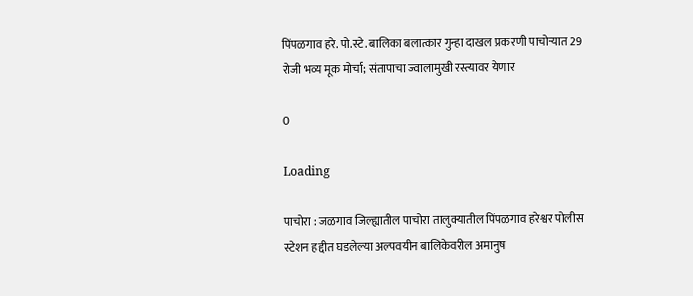पिंपळगाव हरे. पो.स्टे. बालिका बलात्कार गुन्हा दाखल प्रकरणी पाचोऱ्यात 29 रोजी भव्य मूक मोर्चा; संतापाचा ज्वालामुखी रस्त्यावर येणार

0

Loading

पाचोरा : जळगाव जिल्ह्यातील पाचोरा तालुक्यातील पिंपळगाव हरेश्वर पोलीस स्टेशन हद्दीत घडलेल्या अल्पवयीन बालिकेवरील अमानुष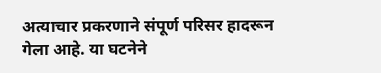अत्याचार प्रकरणाने संपूर्ण परिसर हादरून गेला आहे. या घटनेने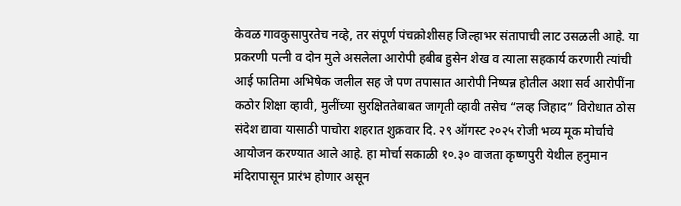केवळ गावकुसापुरतेच नव्हे, तर संपूर्ण पंचक्रोशीसह जिल्हाभर संतापाची लाट उसळली आहे. या प्रकरणी पत्नी व दोन मुले असलेला आरोपी हबीब हुसेन शेख व त्याला सहकार्य करणारी त्यांची आई फातिमा अभिषेक जलील सह जे पण तपासात आरोपी निष्पन्न होतील अशा सर्व आरोपींना कठोर शिक्षा व्हावी, मुलींच्या सुरक्षिततेबाबत जागृती व्हावी तसेच “लव्ह जिहाद” विरोधात ठोस संदेश द्यावा यासाठी पाचोरा शहरात शुक्रवार दि. २९ ऑगस्ट २०२५ रोजी भव्य मूक मोर्चाचे आयोजन करण्यात आले आहे. हा मोर्चा सकाळी १०.३० वाजता कृष्णपुरी येथील हनुमान मंदिरापासून प्रारंभ होणार असून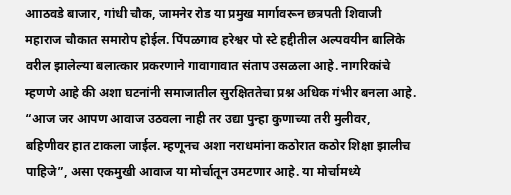आाठवडे बाजार, गांधी चौक, जामनेर रोड या प्रमुख मार्गावरून छत्रपती शिवाजी महाराज चौकात समारोप होईल. पिंपळगाव हरेश्वर पो स्टे हद्दीतील अल्पवयीन बालिके वरील झालेल्या बलात्कार प्रकरणाने गावागावात संताप उसळला आहे. नागरिकांचे म्हणणे आहे की अशा घटनांनी समाजातील सुरक्षिततेचा प्रश्न अधिक गंभीर बनला आहे. “आज जर आपण आवाज उठवला नाही तर उद्या पुन्हा कुणाच्या तरी मुलीवर, बहिणीवर हात टाकला जाईल. म्हणूनच अशा नराधमांना कठोरात कठोर शिक्षा झालीच पाहिजे”, असा एकमुखी आवाज या मोर्चातून उमटणार आहे. या मोर्चामध्ये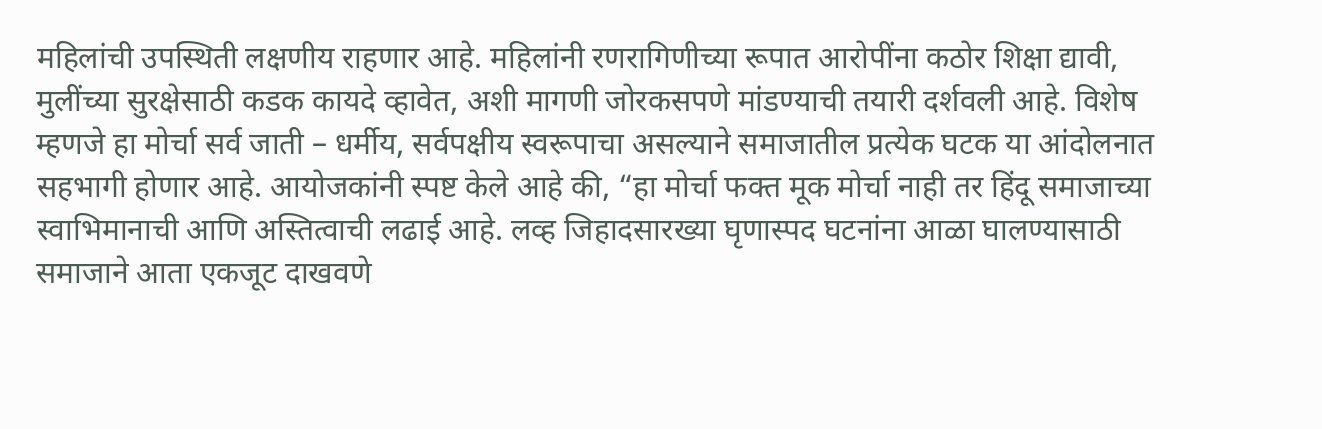महिलांची उपस्थिती लक्षणीय राहणार आहे. महिलांनी रणरागिणीच्या रूपात आरोपींना कठोर शिक्षा द्यावी, मुलींच्या सुरक्षेसाठी कडक कायदे व्हावेत, अशी मागणी जोरकसपणे मांडण्याची तयारी दर्शवली आहे. विशेष म्हणजे हा मोर्चा सर्व जाती – धर्मीय, सर्वपक्षीय स्वरूपाचा असल्याने समाजातील प्रत्येक घटक या आंदोलनात सहभागी होणार आहे. आयोजकांनी स्पष्ट केले आहे की, “हा मोर्चा फक्त मूक मोर्चा नाही तर हिंदू समाजाच्या स्वाभिमानाची आणि अस्तित्वाची लढाई आहे. लव्ह जिहादसारख्या घृणास्पद घटनांना आळा घालण्यासाठी समाजाने आता एकजूट दाखवणे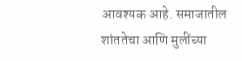आवश्यक आहे. समाजातील शांततेचा आणि मुलींच्या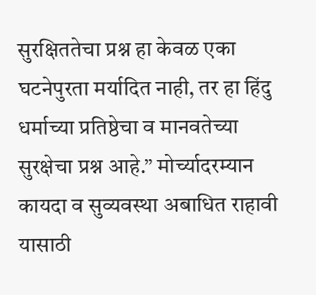सुरक्षिततेचा प्रश्न हा केवळ एका घटनेपुरता मर्यादित नाही, तर हा हिंदु धर्माच्या प्रतिष्ठेचा व मानवतेच्या सुरक्षेचा प्रश्न आहे.” मोर्च्यादरम्यान कायदा व सुव्यवस्था अबाधित राहावी यासाठी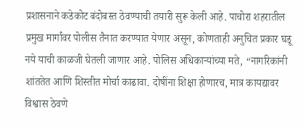प्रशासनाने कडेकोट बंदोबस्त ठेवण्याची तयारी सुरू केली आहे. पाचोरा शहरातील प्रमुख मार्गांवर पोलीस तैनात करण्यात येणार असून, कोणताही अनुचित प्रकार घडू नये याची काळजी घेतली जाणार आहे. पोलिस अधिकाऱ्यांच्या मते, “नागरिकांनी शांततेत आणि शिस्तीत मोर्चा काढावा. दोषींना शिक्षा होणारच, मात्र कायद्यावर विश्वास ठेवणे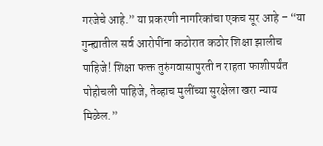गरजेचे आहे.” या प्रकरणी नागरिकांचा एकच सूर आहे – “या गुन्ह्यातील सर्व आरोपींना कठोरात कठोर शिक्षा झालीच पाहिजे! शिक्षा फक्त तुरुंगवासापुरती न राहता फाशीपर्यंत पोहोचली पाहिजे, तेव्हाच मुलींच्या सुरक्षेला खरा न्याय मिळेल.”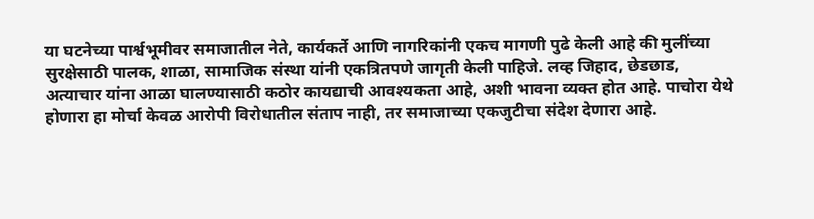या घटनेच्या पार्श्वभूमीवर समाजातील नेते, कार्यकर्ते आणि नागरिकांनी एकच मागणी पुढे केली आहे की मुलींच्या सुरक्षेसाठी पालक, शाळा, सामाजिक संस्था यांनी एकत्रितपणे जागृती केली पाहिजे. लव्ह जिहाद, छेडछाड, अत्याचार यांना आळा घालण्यासाठी कठोर कायद्याची आवश्यकता आहे, अशी भावना व्यक्त होत आहे. पाचोरा येथे होणारा हा मोर्चा केवळ आरोपी विरोधातील संताप नाही, तर समाजाच्या एकजुटीचा संदेश देणारा आहे.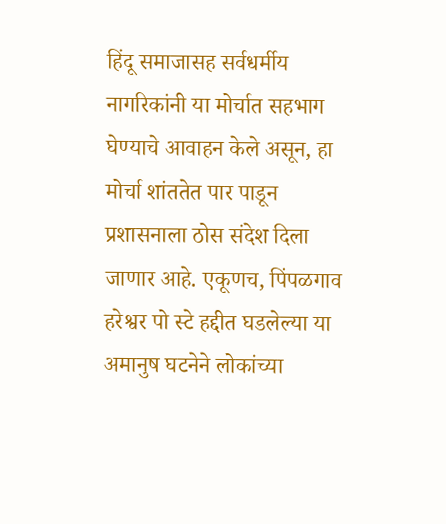हिंदू समाजासह सर्वधर्मीय नागरिकांनी या मोर्चात सहभाग घेण्याचे आवाहन केले असून, हा मोर्चा शांततेत पार पाडून प्रशासनाला ठोस संदेश दिला जाणार आहे. एकूणच, पिंपळगाव हरेश्वर पो स्टे हद्दीत घडलेल्या या अमानुष घटनेने लोकांच्या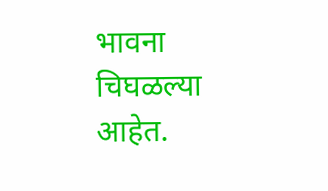भावना चिघळल्या आहेत.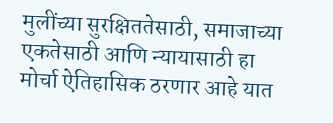मुलींच्या सुरक्षिततेसाठी, समाजाच्या एकतेसाठी आणि न्यायासाठी हा मोर्चा ऐतिहासिक ठरणार आहे यात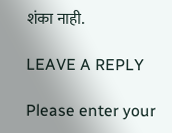शंका नाही.

LEAVE A REPLY

Please enter your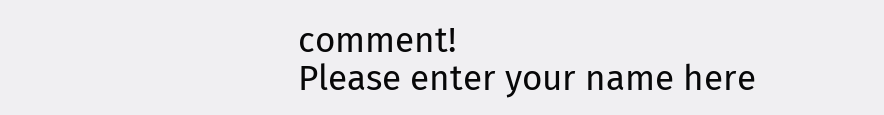comment!
Please enter your name here